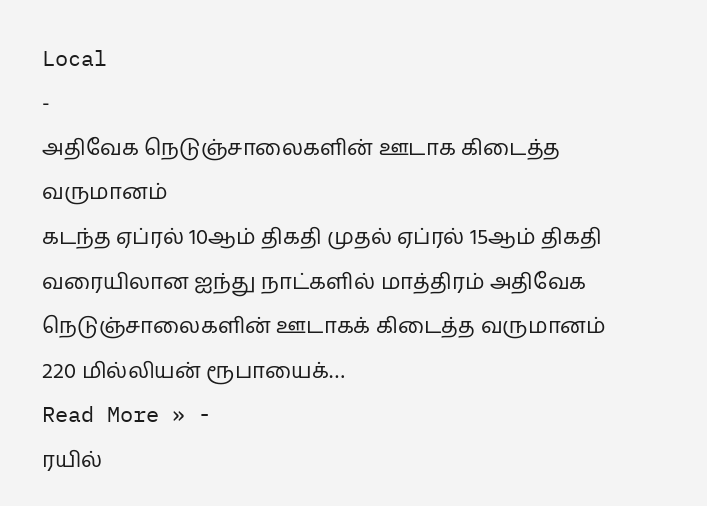Local
-
அதிவேக நெடுஞ்சாலைகளின் ஊடாக கிடைத்த வருமானம்
கடந்த ஏப்ரல் 10ஆம் திகதி முதல் ஏப்ரல் 15ஆம் திகதி வரையிலான ஐந்து நாட்களில் மாத்திரம் அதிவேக நெடுஞ்சாலைகளின் ஊடாகக் கிடைத்த வருமானம் 220 மில்லியன் ரூபாயைக்…
Read More » -
ரயில்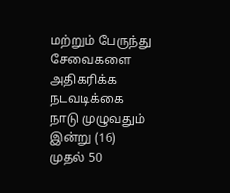மற்றும் பேருந்து சேவைகளை அதிகரிக்க நடவடிக்கை
நாடு முழுவதும் இன்று (16) முதல் 50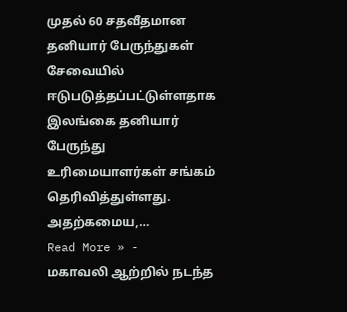முதல் 60 சதவீதமான தனியார் பேருந்துகள் சேவையில் ஈடுபடுத்தப்பட்டுள்ளதாக இலங்கை தனியார் பேருந்து உரிமையாளர்கள் சங்கம் தெரிவித்துள்ளது. அதற்கமைய,…
Read More » -
மகாவலி ஆற்றில் நடந்த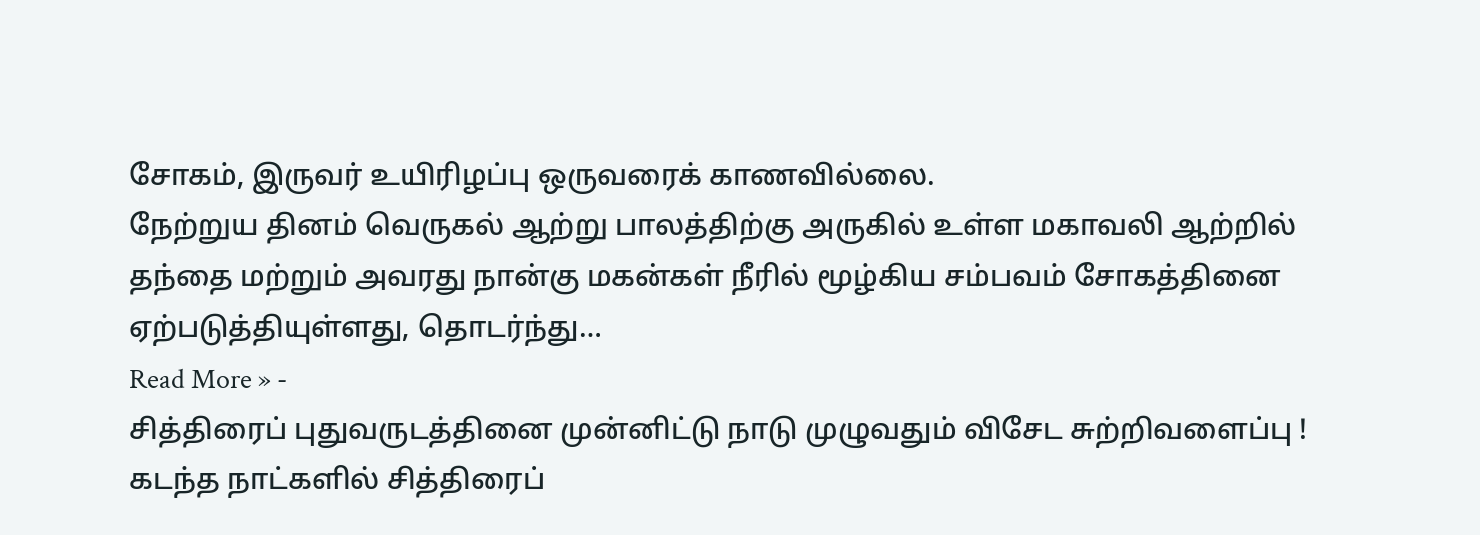சோகம், இருவர் உயிரிழப்பு ஒருவரைக் காணவில்லை.
நேற்றுய தினம் வெருகல் ஆற்று பாலத்திற்கு அருகில் உள்ள மகாவலி ஆற்றில் தந்தை மற்றும் அவரது நான்கு மகன்கள் நீரில் மூழ்கிய சம்பவம் சோகத்தினை ஏற்படுத்தியுள்ளது, தொடர்ந்து…
Read More » -
சித்திரைப் புதுவருடத்தினை முன்னிட்டு நாடு முழுவதும் விசேட சுற்றிவளைப்பு !
கடந்த நாட்களில் சித்திரைப்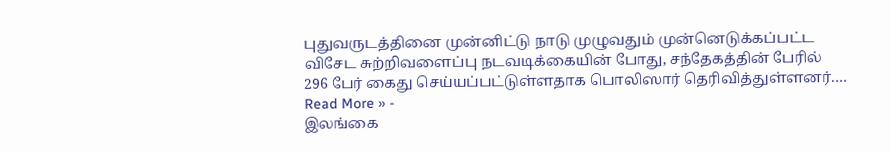புதுவருடத்தினை முன்னிட்டு நாடு முழுவதும் முன்னெடுக்கப்பட்ட விசேட சுற்றிவளைப்பு நடவடிக்கையின் போது, சந்தேகத்தின் பேரில் 296 பேர் கைது செய்யப்பட்டுள்ளதாக பொலிஸார் தெரிவித்துள்ளனர்.…
Read More » -
இலங்கை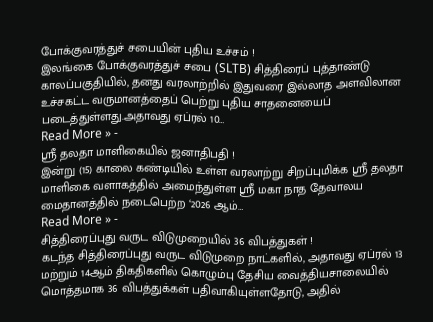போக்குவரத்துச் சபையின் புதிய உச்சம் !
இலங்கை போக்குவரத்துச் சபை (SLTB) சித்திரைப் புத்தாண்டு காலப்பகுதியில், தனது வரலாற்றில் இதுவரை இல்லாத அளவிலான உச்சகட்ட வருமானத்தைப் பெற்று புதிய சாதனையைப் படைத்துள்ளது.அதாவது ஏப்ரல் 10…
Read More » -
ஸ்ரீ தலதா மாளிகையில் ஜனாதிபதி !
இன்று (15) காலை கண்டியில் உள்ள வரலாற்று சிறப்புமிக்க ஸ்ரீ தலதா மாளிகை வளாகத்தில் அமைந்துள்ள ஸ்ரீ மகா நாத தேவாலய மைதானத்தில் நடைபெற்ற ‘2026 ஆம்…
Read More » -
சித்திரைப்புது வருட விடுமுறையில் 36 விபத்துகள் !
கடந்த சித்திரைப்புது வருட விடுமுறை நாட்களில், அதாவது ஏப்ரல் 13 மற்றும் 14ஆம் திகதிகளில் கொழும்பு தேசிய வைத்தியசாலையில் மொத்தமாக 36 விபத்துக்கள் பதிவாகியுள்ளதோடு, அதில்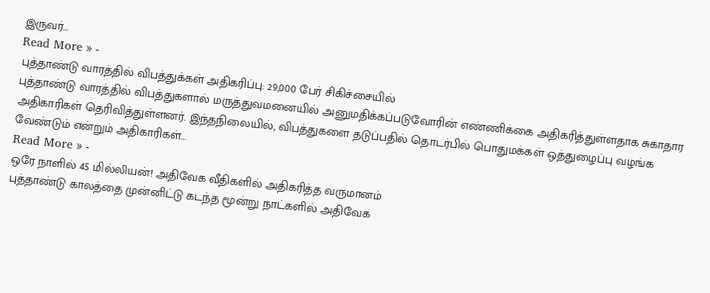இருவர்…
Read More » -
புத்தாண்டு வாரத்தில் விபத்துக்கள் அதிகரிப்பு: 29,000 பேர் சிகிச்சையில்
புத்தாண்டு வாரத்தில் விபத்துகளால் மருத்துவமனையில் அனுமதிக்கப்படுவோரின் எண்ணிக்கை அதிகரித்துள்ளதாக சுகாதார அதிகாரிகள் தெரிவித்துள்ளனர். இந்தநிலையில், விபத்துகளை தடுப்பதில் தொடர்பில் பொதுமக்கள் ஒத்துழைப்பு வழங்க வேண்டும் என்றும் அதிகாரிகள்…
Read More » -
ஒரே நாளில் 45 மில்லியன்! அதிவேக வீதிகளில் அதிகரித்த வருமானம்
புத்தாண்டு காலத்தை முன்னிட்டு கடந்த மூன்று நாட்களில் அதிவேக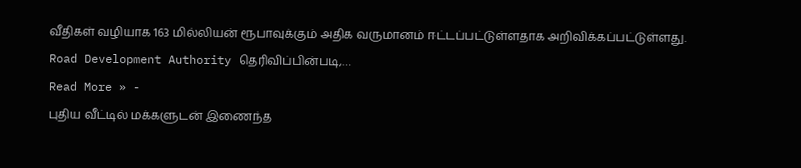வீதிகள் வழியாக 163 மில்லியன் ரூபாவுக்கும் அதிக வருமானம் ஈட்டப்பட்டுள்ளதாக அறிவிக்கப்பட்டுள்ளது. Road Development Authority தெரிவிப்பின்படி,…
Read More » -
புதிய வீட்டில் மக்களுடன் இணைந்த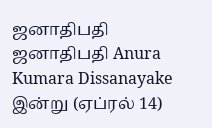ஜனாதிபதி
ஜனாதிபதி Anura Kumara Dissanayake இன்று (ஏப்ரல் 14)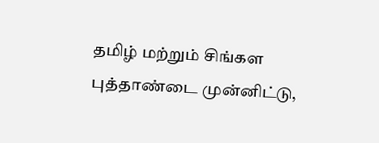தமிழ் மற்றும் சிங்கள புத்தாண்டை முன்னிட்டு,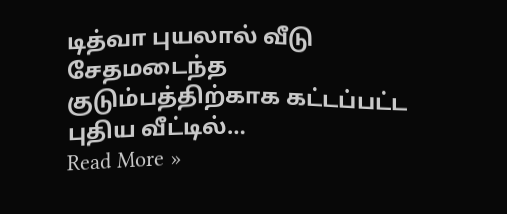டித்வா புயலால் வீடு சேதமடைந்த குடும்பத்திற்காக கட்டப்பட்ட புதிய வீட்டில்…
Read More »